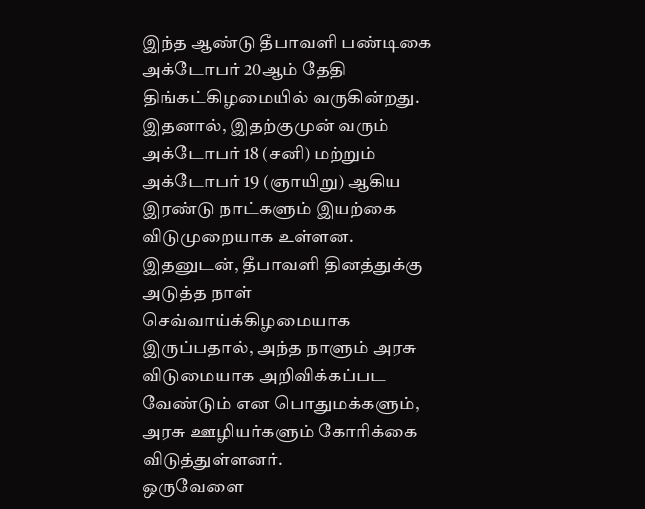இந்த ஆண்டு தீபாவளி பண்டிகை அக்டோபர் 20ஆம் தேதி திங்கட்கிழமையில் வருகின்றது. இதனால், இதற்குமுன் வரும் அக்டோபர் 18 (சனி) மற்றும் அக்டோபர் 19 (ஞாயிறு) ஆகிய இரண்டு நாட்களும் இயற்கை விடுமுறையாக உள்ளன. இதனுடன், தீபாவளி தினத்துக்கு அடுத்த நாள் செவ்வாய்க்கிழமையாக இருப்பதால், அந்த நாளும் அரசு விடுமையாக அறிவிக்கப்பட வேண்டும் என பொதுமக்களும், அரசு ஊழியர்களும் கோரிக்கை விடுத்துள்ளனர்.
ஒருவேளை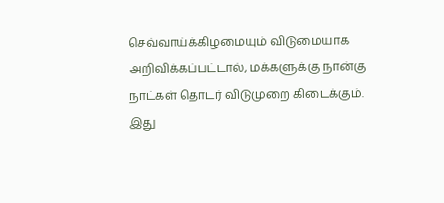செவ்வாய்க்கிழமையும் விடுமையாக அறிவிக்கப்பட்டால், மக்களுக்கு நான்கு நாட்கள் தொடர் விடுமுறை கிடைக்கும். இது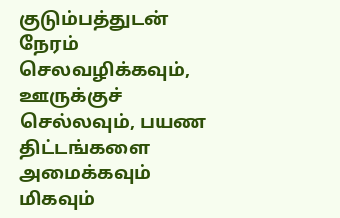குடும்பத்துடன் நேரம் செலவழிக்கவும், ஊருக்குச் செல்லவும், பயண திட்டங்களை அமைக்கவும் மிகவும்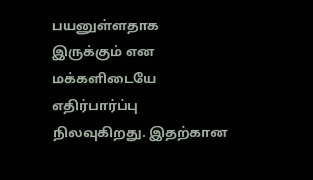பயனுள்ளதாக இருக்கும் என மக்களிடையே எதிர்பார்ப்பு நிலவுகிறது. இதற்கான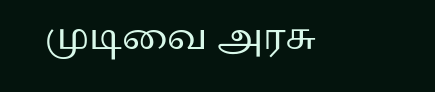முடிவை அரசு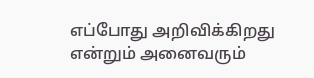எப்போது அறிவிக்கிறது என்றும் அனைவரும்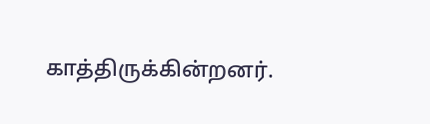காத்திருக்கின்றனர்.